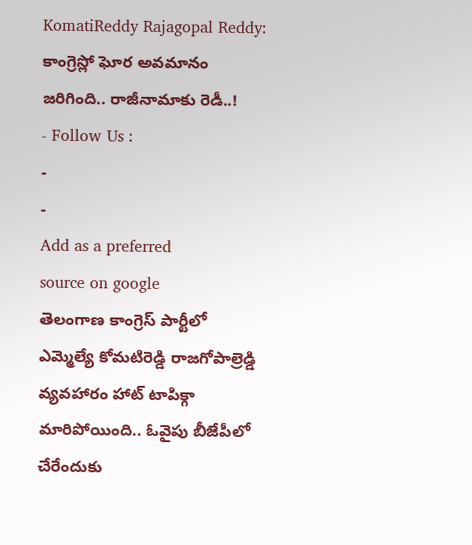KomatiReddy Rajagopal Reddy: కాంగ్రెస్లో ఘోర అవమానం జరిగింది.. రాజీనామాకు రెడీ..!
- Follow Us :
-
-
Add as a preferred
source on google
తెలంగాణ కాంగ్రెస్ పార్టీలో ఎమ్మెల్యే కోమటిరెడ్డి రాజగోపాల్రెడ్డి వ్యవహారం హాట్ టాపిక్గా మారిపోయింది.. ఓవైపు బీజేపీలో చేరేందుకు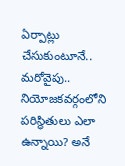ఏర్పాట్లు చేసుకుంటూనే.. మరోవైపు.. నియోజకవర్గంలోని పరిస్థితులు ఎలా ఉన్నాయి? అనే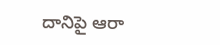దానిపై ఆరా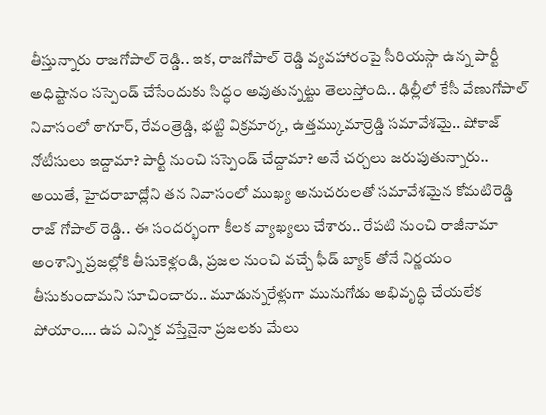తీస్తున్నారు రాజగోపాల్ రెడ్డి.. ఇక, రాజగోపాల్ రెడ్డి వ్యవహారంపై సీరియస్గా ఉన్న పార్టీ అధిష్టానం సస్పెండ్ చేసేందుకు సిద్ధం అవుతున్నట్టు తెలుస్తోంది.. ఢిల్లీలో కేసీ వేణుగోపాల్ నివాసంలో ఠాగూర్, రేవంత్రెడ్డి, భట్టి విక్రమార్క, ఉత్తమ్కుమార్రెడ్డి సమావేశమై.. షోకాజ్ నోటీసులు ఇద్దామా? పార్టీ నుంచి సస్పెండ్ చేద్దామా? అనే చర్చలు జరుపుతున్నారు.. అయితే, హైదరాబాద్లోని తన నివాసంలో ముఖ్య అనుచరులతో సమావేశమైన కోమటిరెడ్డి రాజ్ గోపాల్ రెడ్డి.. ఈ సందర్భంగా కీలక వ్యాఖ్యలు చేశారు.. రేపటి నుంచి రాజీనామా అంశాన్ని ప్రజల్లోకి తీసుకెళ్లండి, ప్రజల నుంచి వచ్చే ఫీడ్ బ్యాక్ తోనే నిర్ణయం తీసుకుందామని సూచించారు.. మూడున్నరేళ్లుగా మునుగోడు అభివృద్ధి చేయలేక పోయాం…. ఉప ఎన్నిక వస్తేనైనా ప్రజలకు మేలు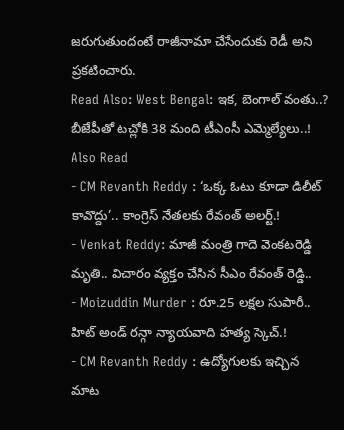జరుగుతుందంటే రాజీనామా చేసేందుకు రెడీ అని ప్రకటించారు.
Read Also: West Bengal: ఇక, బెంగాల్ వంతు..? బీజేపీతో టచ్లోకి 38 మంది టీఎంసీ ఎమ్మెల్యేలు..!
Also Read
- CM Revanth Reddy : ‘ఒక్క ఓటు కూడా డిలీట్ కావొద్దు’.. కాంగ్రెస్ నేతలకు రేవంత్ అలర్ట్.!
- Venkat Reddy: మాజీ మంత్రి గాదె వెంకటరెడ్డి మృతి.. విచారం వ్యక్తం చేసిన సీఎం రేవంత్ రెడ్డి..
- Moizuddin Murder : రూ.25 లక్షల సుపారీ.. హిట్ అండ్ రన్గా న్యాయవాది హత్య స్కెచ్.!
- CM Revanth Reddy : ఉద్యోగులకు ఇచ్చిన మాట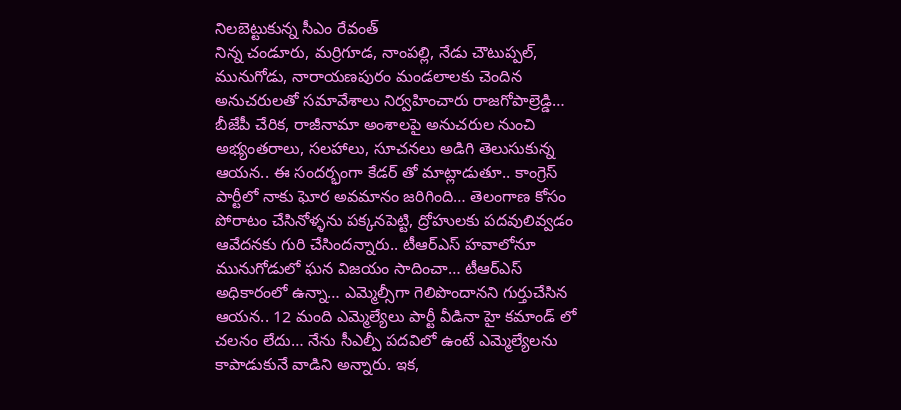నిలబెట్టుకున్న సీఎం రేవంత్
నిన్న చండూరు, మర్రిగూడ, నాంపల్లి, నేడు చౌటుప్పల్, మునుగోడు, నారాయణపురం మండలాలకు చెందిన అనుచరులతో సమావేశాలు నిర్వహించారు రాజగోపాల్రెడ్డి… బీజేపీ చేరిక, రాజీనామా అంశాలపై అనుచరుల నుంచి అభ్యంతరాలు, సలహాలు, సూచనలు అడిగి తెలుసుకున్న ఆయన.. ఈ సందర్భంగా కేడర్ తో మాట్లాడుతూ.. కాంగ్రెస్ పార్టీలో నాకు ఘోర అవమానం జరిగింది… తెలంగాణ కోసం పోరాటం చేసినోళ్ళను పక్కనపెట్టి, ద్రోహులకు పదవులివ్వడం ఆవేదనకు గురి చేసిందన్నారు.. టీఆర్ఎస్ హవాలోనూ మునుగోడులో ఘన విజయం సాదించా… టీఆర్ఎస్ అధికారంలో ఉన్నా… ఎమ్మెల్సీగా గెలిపొందానని గుర్తుచేసిన ఆయన.. 12 మంది ఎమ్మెల్యేలు పార్టీ వీడినా హై కమాండ్ లో చలనం లేదు… నేను సీఎల్పీ పదవిలో ఉంటే ఎమ్మెల్యేలను కాపాడుకునే వాడిని అన్నారు. ఇక,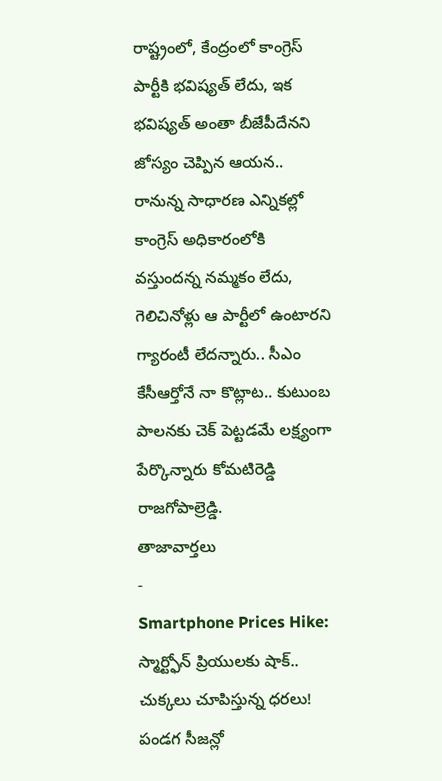రాష్ట్రంలో, కేంద్రంలో కాంగ్రెస్ పార్టీకి భవిష్యత్ లేదు, ఇక భవిష్యత్ అంతా బీజేపీదేనని జోస్యం చెప్పిన ఆయన.. రానున్న సాధారణ ఎన్నికల్లో కాంగ్రెస్ అధికారంలోకి వస్తుందన్న నమ్మకం లేదు, గెలిచినోళ్లు ఆ పార్టీలో ఉంటారని గ్యారంటీ లేదన్నారు.. సీఎం కేసీఆర్తోనే నా కొట్లాట.. కుటుంబ పాలనకు చెక్ పెట్టడమే లక్ష్యంగా పేర్కొన్నారు కోమటిరెడ్డి రాజగోపాల్రెడ్డి.
తాజావార్తలు
-
Smartphone Prices Hike: స్మార్ట్ఫోన్ ప్రియులకు షాక్.. చుక్కలు చూపిస్తున్న ధరలు! పండగ సీజన్లో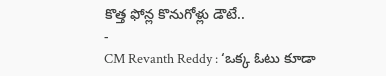కొత్త ఫోన్ల కొనుగోళ్లు డౌటే..
-
CM Revanth Reddy : ‘ఒక్క ఓటు కూడా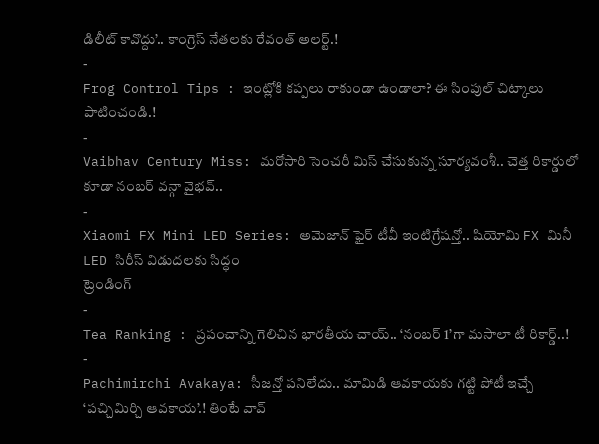డిలీట్ కావొద్దు’.. కాంగ్రెస్ నేతలకు రేవంత్ అలర్ట్.!
-
Frog Control Tips : ఇంట్లోకి కప్పలు రాకుండా ఉండాలా? ఈ సింపుల్ చిట్కాలు పాటించండి.!
-
Vaibhav Century Miss: మరోసారి సెంచరీ మిస్ చేసుకున్న సూర్యవంశీ.. చెత్త రికార్డులో కూడా నంబర్ వన్గా వైభవ్..
-
Xiaomi FX Mini LED Series: అమెజాన్ ఫైర్ టీవీ ఇంటిగ్రేషన్తో.. షియోమి FX మినీ LED సిరీస్ విడుదలకు సిద్ధం
ట్రెండింగ్
-
Tea Ranking : ప్రపంచాన్ని గెలిచిన భారతీయ చాయ్.. ‘నంబర్ 1’గా మసాలా టీ రికార్డ్..!
-
Pachimirchi Avakaya: సీజన్తో పనిలేదు.. మామిడి ఆవకాయకు గట్టి పోటీ ఇచ్చే ‘పచ్చిమిర్చి ఆవకాయ’.! తింటే వావ్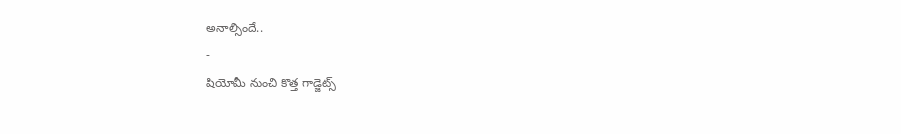అనాల్సిందే..
-
షియోమీ నుంచి కొత్త గాడ్జెట్స్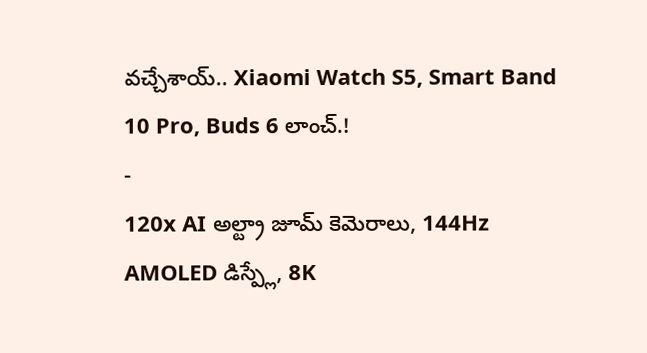వచ్చేశాయ్.. Xiaomi Watch S5, Smart Band 10 Pro, Buds 6 లాంచ్.!
-
120x AI అల్ట్రా జూమ్ కెమెరాలు, 144Hz AMOLED డిస్ప్లే, 8K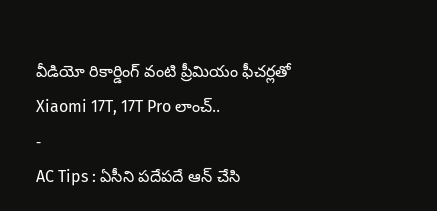వీడియో రికార్డింగ్ వంటి ప్రీమియం ఫీచర్లతో Xiaomi 17T, 17T Pro లాంచ్..
-
AC Tips : ఏసీని పదేపదే ఆన్ చేసి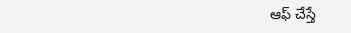ఆఫ్ చేస్తే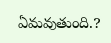ఏమవుతుంది.?